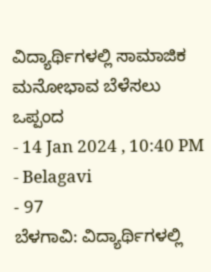ವಿದ್ಯಾರ್ಥಿಗಳಲ್ಲಿ ಸಾಮಾಜಿಕ ಮನೋಭಾವ ಬೆಳೆಸಲು ಒಪ್ಪಂದ
- 14 Jan 2024 , 10:40 PM
- Belagavi
- 97
ಬೆಳಗಾವಿ: ವಿದ್ಯಾರ್ಥಿಗಳಲ್ಲಿ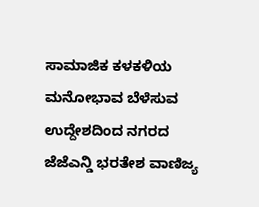ಸಾಮಾಜಿಕ ಕಳಕಳಿಯ ಮನೋಭಾವ ಬೆಳೆಸುವ ಉದ್ದೇಶದಿಂದ ನಗರದ ಜೆಜೆಎನ್ಡಿ ಭರತೇಶ ವಾಣಿಜ್ಯ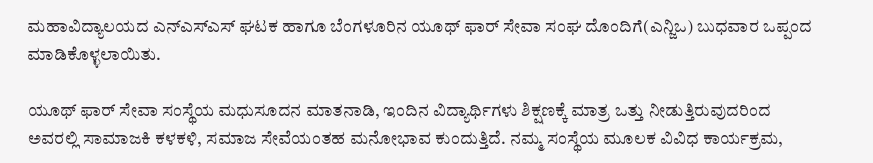ಮಹಾವಿದ್ಯಾಲಯದ ಎನ್ಎಸ್ಎಸ್ ಘಟಕ ಹಾಗೂ ಬೆಂಗಳೂರಿನ ಯೂಥ್ ಫಾರ್ ಸೇವಾ ಸಂಘ ದೊಂದಿಗೆ(ಎನ್ಜಿಒ) ಬುಧವಾರ ಒಪ್ಪಂದ ಮಾಡಿಕೊಳ್ಳಲಾಯಿತು.

ಯೂಥ್ ಫಾರ್ ಸೇವಾ ಸಂಸ್ಥೆಯ ಮಧುಸೂದನ ಮಾತನಾಡಿ, ಇಂದಿನ ವಿದ್ಯಾರ್ಥಿಗಳು ಶಿಕ್ಷಣಕ್ಕೆ ಮಾತ್ರ ಒತ್ತು ನೀಡುತ್ತಿರುವುದರಿಂದ ಅವರಲ್ಲಿ ಸಾಮಾಜಕಿ ಕಳಕಳಿ, ಸಮಾಜ ಸೇವೆಯಂತಹ ಮನೋಭಾವ ಕುಂದುತ್ತಿದೆ. ನಮ್ಮ ಸಂಸ್ಥೆಯ ಮೂಲಕ ವಿವಿಧ ಕಾರ್ಯಕ್ರಮ,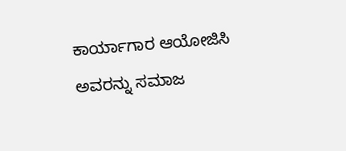ಕಾರ್ಯಾಗಾರ ಆಯೋಜಿಸಿ ಅವರನ್ನು ಸಮಾಜ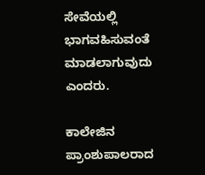ಸೇವೆಯಲ್ಲಿ ಭಾಗವಹಿಸುವಂತೆ ಮಾಡಲಾಗುವುದು ಎಂದರು.

ಕಾಲೇಜಿನ ಪ್ರಾಂಶುಪಾಲರಾದ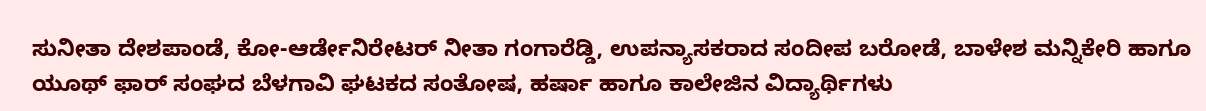ಸುನೀತಾ ದೇಶಪಾಂಡೆ, ಕೋ-ಆರ್ಡೇನಿರೇಟರ್ ನೀತಾ ಗಂಗಾರೆಡ್ಡಿ, ಉಪನ್ಯಾಸಕರಾದ ಸಂದೀಪ ಬರೋಡೆ, ಬಾಳೇಶ ಮನ್ನಿಕೇರಿ ಹಾಗೂ ಯೂಥ್ ಫಾರ್ ಸಂಘದ ಬೆಳಗಾವಿ ಘಟಕದ ಸಂತೋಷ, ಹರ್ಷಾ ಹಾಗೂ ಕಾಲೇಜಿನ ವಿದ್ಯಾರ್ಥಿಗಳು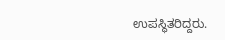ಉಪಸ್ಥಿತರಿದ್ದರು.